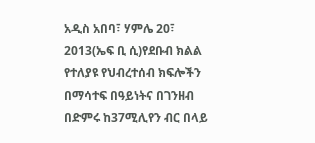አዲስ አበባ፣ ሃምሌ 20፣ 2013(ኤፍ ቢ ሲ)የደቡብ ክልል የተለያዩ የህብረተሰብ ክፍሎችን በማሳተፍ በዓይነትና በገንዘብ በድምሩ ከ37ሚሊየን ብር በላይ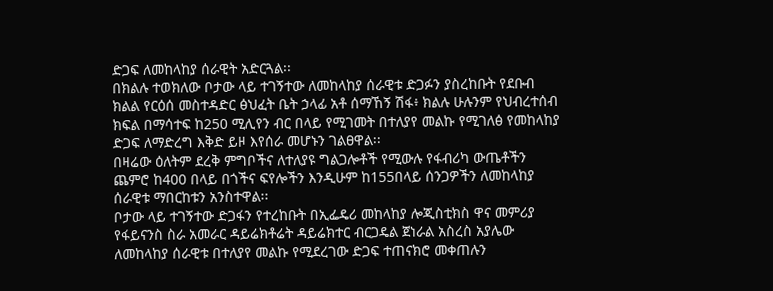ድጋፍ ለመከላከያ ሰራዊት አድርጓል፡፡
በክልሉ ተወክለው ቦታው ላይ ተገኝተው ለመከላከያ ሰራዊቱ ድጋፉን ያስረከቡት የደቡብ ክልል የርዕሰ መስተዳድር ፅህፈት ቤት ኃላፊ አቶ ሰማኸኝ ሽፋ፥ ክልሉ ሁሉንም የህብረተሰብ ክፍል በማሳተፍ ከ250 ሚሊየን ብር በላይ የሚገመት በተለያየ መልኩ የሚገለፅ የመከላከያ ድጋፍ ለማድረግ እቅድ ይዞ እየሰራ መሆኑን ገልፀዋል፡፡
በዛሬው ዕለትም ደረቅ ምግቦችና ለተለያዩ ግልጋሎቶች የሚውሉ የፋብሪካ ውጤቶችን ጨምሮ ከ400 በላይ በጎችና ፍየሎችን እንዲሁም ከ155በላይ ሰንጋዎችን ለመከላከያ ሰራዊቱ ማበርከቱን አንስተዋል፡፡
ቦታው ላይ ተገኝተው ድጋፋን የተረከቡት በኢፌዴሪ መከላከያ ሎጂስቲክስ ዋና መምሪያ የፋይናንስ ስራ አመራር ዳይሬክቶሬት ዳይሬክተር ብርጋዴል ጀነራል አስረስ አያሌው ለመከላከያ ሰራዊቱ በተለያየ መልኩ የሚደረገው ድጋፍ ተጠናክሮ መቀጠሉን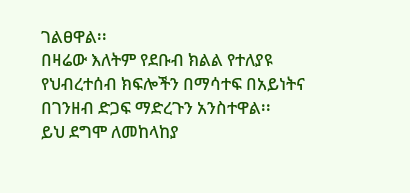ገልፀዋል፡፡
በዛሬው እለትም የደቡብ ክልል የተለያዩ የህብረተሰብ ክፍሎችን በማሳተፍ በአይነትና በገንዘብ ድጋፍ ማድረጉን አንስተዋል፡፡
ይህ ደግሞ ለመከላከያ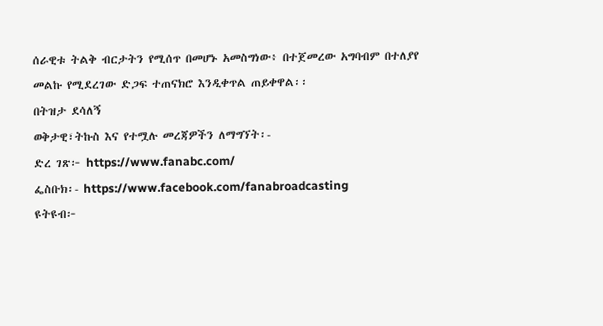ሰራዊቱ ትልቅ ብርታትን የሚሰጥ በመሆኑ አመስግነው፥ በተጀመረው አግባብም በተለያየ መልኩ የሚደረገው ድጋፍ ተጠናክሮ እንዲቀጥል ጠይቀዋል፡፡
በትዝታ ደሳለኝ
ወቅታዊ፣ትኩስ እና የተሟሉ መረጃዎችን ለማግኘት፡-
ድረ ገጽ፦ https://www.fanabc.com/
ፌስቡክ፡- https://www.facebook.com/fanabroadcasting
ዩትዩብ፦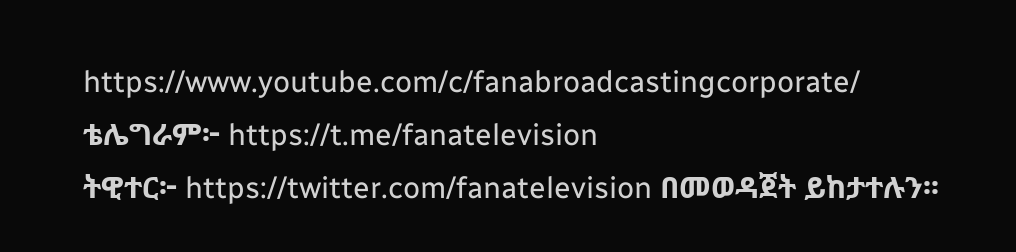https://www.youtube.com/c/fanabroadcastingcorporate/
ቴሌግራም፦ https://t.me/fanatelevision
ትዊተር፦ https://twitter.com/fanatelevision በመወዳጀት ይከታተሉን፡፡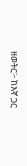ዘወትር፦ ከእኛ ጋር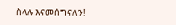ስላሉ እናመሰግናለን!